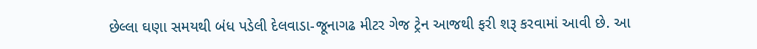છેલ્લા ઘણા સમયથી બંધ પડેલી દેલવાડા-જૂનાગઢ મીટર ગેજ ટ્રેન આજથી ફરી શરૂ કરવામાં આવી છે. આ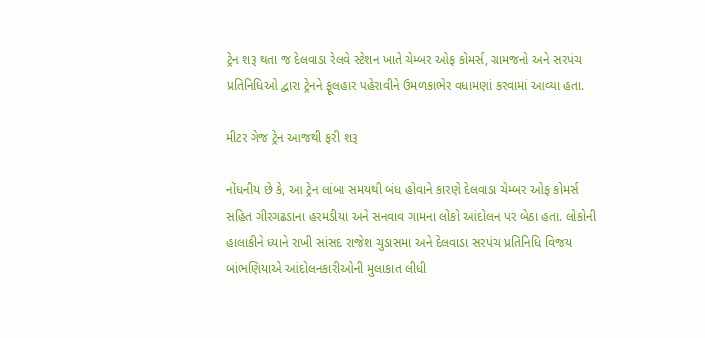ટ્રેન શરૂ થતા જ દેલવાડા રેલવે સ્ટેશન ખાતે ચેમ્બર ઓફ કોમર્સ, ગ્રામજનો અને સરપંચ પ્રતિનિધિઓ દ્વારા ટ્રેનને ફૂલહાર પહેરાવીને ઉમળકાભેર વધામણાં કરવામાં આવ્યા હતા.

મીટર ગેજ ટ્રેન આજથી ફરી શરૂ

નોંધનીય છે કે, આ ટ્રેન લાંબા સમયથી બંધ હોવાને કારણે દેલવાડા ચેમ્બર ઓફ કોમર્સ સહિત ગીરગઢડાના હરમડીયા અને સનવાવ ગામના લોકો આંદોલન પર બેઠા હતા. લોકોની હાલાકીને ધ્યાને રાખી સાંસદ રાજેશ ચુડાસમા અને દેલવાડા સરપંચ પ્રતિનિધિ વિજય બાંભણિયાએ આંદોલનકારીઓની મુલાકાત લીધી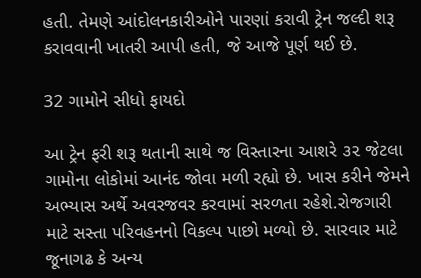હતી. તેમણે આંદોલનકારીઓને પારણાં કરાવી ટ્રેન જલ્દી શરૂ કરાવવાની ખાતરી આપી હતી, જે આજે પૂર્ણ થઈ છે.

32 ગામોને સીધો ફાયદો

આ ટ્રેન ફરી શરૂ થતાની સાથે જ વિસ્તારના આશરે ૩૨ જેટલા ગામોના લોકોમાં આનંદ જોવા મળી રહ્યો છે. ખાસ કરીને જેમને અભ્યાસ અર્થે અવરજવર કરવામાં સરળતા રહેશે.રોજગારી માટે સસ્તા પરિવહનનો વિકલ્પ પાછો મળ્યો છે. સારવાર માટે જૂનાગઢ કે અન્ય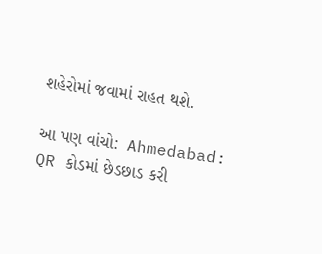શહેરોમાં જવામાં રાહત થશે.

આ પણ વાંચો:  Ahmedabad: QR કોડમાં છેડછાડ કરી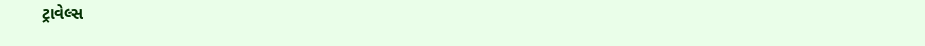ટ્રાવેલ્સ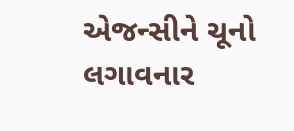એજન્સીને ચૂનો લગાવનાર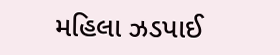મહિલા ઝડપાઈ